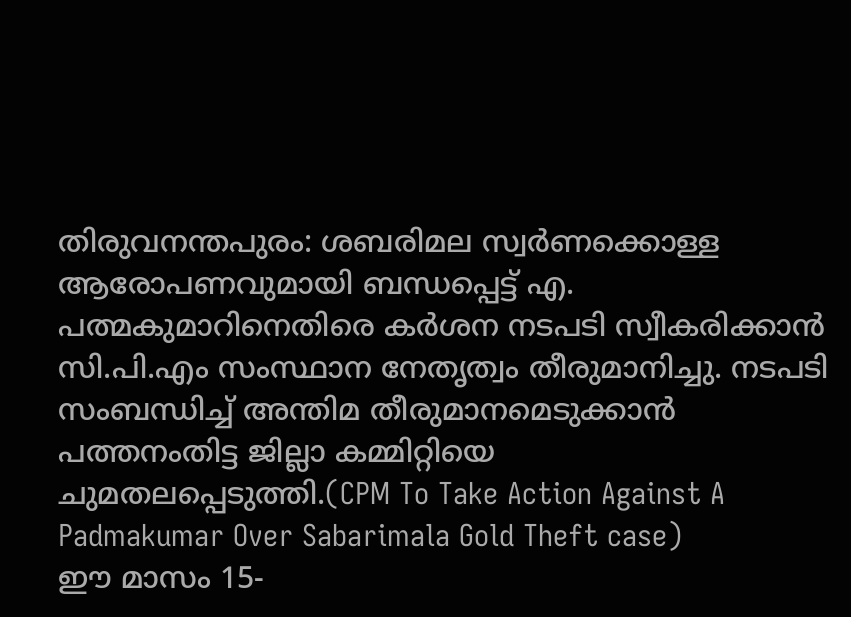തിരുവനന്തപുരം: ശബരിമല സ്വർണക്കൊള്ള ആരോപണവുമായി ബന്ധപ്പെട്ട് എ. പത്മകുമാറിനെതിരെ കർശന നടപടി സ്വീകരിക്കാൻ സി.പി.എം സംസ്ഥാന നേതൃത്വം തീരുമാനിച്ചു. നടപടി സംബന്ധിച്ച് അന്തിമ തീരുമാനമെടുക്കാൻ പത്തനംതിട്ട ജില്ലാ കമ്മിറ്റിയെ ചുമതലപ്പെടുത്തി.(CPM To Take Action Against A Padmakumar Over Sabarimala Gold Theft case)
ഈ മാസം 15-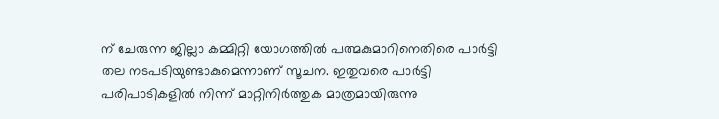ന് ചേരുന്ന ജില്ലാ കമ്മിറ്റി യോഗത്തിൽ പത്മകുമാറിനെതിരെ പാർട്ടി തല നടപടിയുണ്ടാകുമെന്നാണ് സൂചന. ഇതുവരെ പാർട്ടി പരിപാടികളിൽ നിന്ന് മാറ്റിനിർത്തുക മാത്രമായിരുന്നു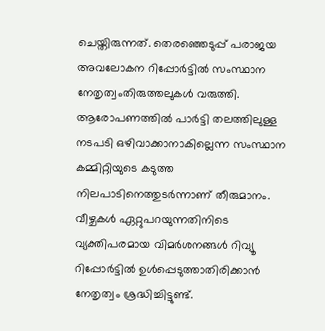ചെയ്തിരുന്നത്. തെരഞ്ഞെടുപ്പ് പരാജയ അവലോകന റിപ്പോർട്ടിൽ സംസ്ഥാന നേതൃത്വംതിരുത്തലുകൾ വരുത്തി.
ആരോപണത്തിൽ പാർട്ടി തലത്തിലുള്ള നടപടി ഒഴിവാക്കാനാകില്ലെന്ന സംസ്ഥാന കമ്മിറ്റിയുടെ കടുത്ത നിലപാടിനെത്തുടർന്നാണ് തീരുമാനം. വീഴ്ചകൾ ഏറ്റുപറയുന്നതിനിടെ വ്യക്തിപരമായ വിമർശനങ്ങൾ റിവ്യൂ റിപ്പോർട്ടിൽ ഉൾപ്പെടുത്താതിരിക്കാൻ നേതൃത്വം ശ്രദ്ധിച്ചിട്ടുണ്ട്.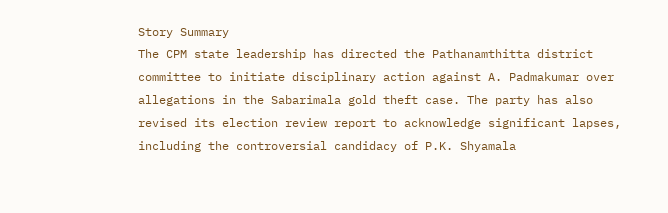Story Summary
The CPM state leadership has directed the Pathanamthitta district committee to initiate disciplinary action against A. Padmakumar over allegations in the Sabarimala gold theft case. The party has also revised its election review report to acknowledge significant lapses, including the controversial candidacy of P.K. Shyamala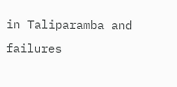in Taliparamba and failures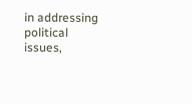in addressing political issues,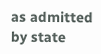as admitted by state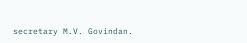secretary M.V. Govindan.